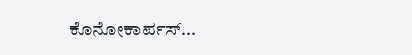ಕೊನೋಕಾರ್ಪಸ್...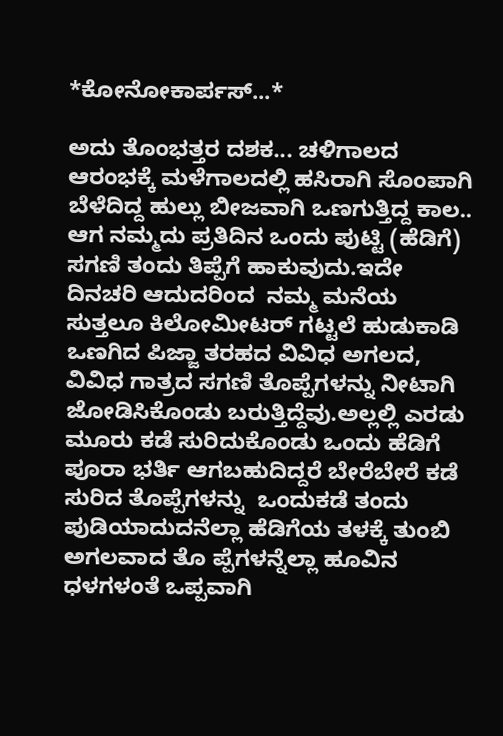*ಕೋನೋಕಾರ್ಪಸ್...*

ಅದು ತೊಂಭತ್ತರ ದಶಕ... ಚಳಿಗಾಲದ ಆರಂಭಕ್ಕೆ ಮಳೆಗಾಲದಲ್ಲಿ ಹಸಿರಾಗಿ ಸೊಂಪಾಗಿ ಬೆಳೆದಿದ್ದ ಹುಲ್ಲು ಬೀಜವಾಗಿ ಒಣಗುತ್ತಿದ್ದ ಕಾಲ.. ಆಗ ನಮ್ಮದು ಪ್ರತಿದಿನ ಒಂದು ಪುಟ್ಟಿ (ಹೆಡಿಗೆ) ಸಗಣಿ ತಂದು ತಿಪ್ಪೆಗೆ ಹಾಕುವುದು.ಇದೇ ದಿನಚರಿ ಆದುದರಿಂದ  ನಮ್ಮ ಮನೆಯ ಸುತ್ತಲೂ ಕಿಲೋಮೀಟರ್ ಗಟ್ಟಲೆ ಹುಡುಕಾಡಿ ಒಣಗಿದ ಪಿಜ್ಜಾ ತರಹದ ವಿವಿಧ ಅಗಲದ, ವಿವಿಧ ಗಾತ್ರದ ಸಗಣಿ ತೊಪ್ಪೆಗಳನ್ನು ನೀಟಾಗಿ ಜೋಡಿಸಿಕೊಂಡು ಬರುತ್ತಿದ್ದೆವು.ಅಲ್ಲಲ್ಲಿ ಎರಡು ಮೂರು ಕಡೆ ಸುರಿದುಕೊಂಡು ಒಂದು ಹೆಡಿಗೆ ಪೂರಾ ಭರ್ತಿ ಆಗಬಹುದಿದ್ದರೆ ಬೇರೆಬೇರೆ ಕಡೆ ಸುರಿದ ತೊಪ್ಪೆಗಳನ್ನು  ಒಂದುಕಡೆ ತಂದು ಪುಡಿಯಾದುದನೆಲ್ಲಾ ಹೆಡಿಗೆಯ ತಳಕ್ಕೆ ತುಂಬಿ ಅಗಲವಾದ ತೊ ಪ್ಪೆಗಳನ್ನೆಲ್ಲಾ ಹೂವಿನ ಧಳಗಳಂತೆ ಒಪ್ಪವಾಗಿ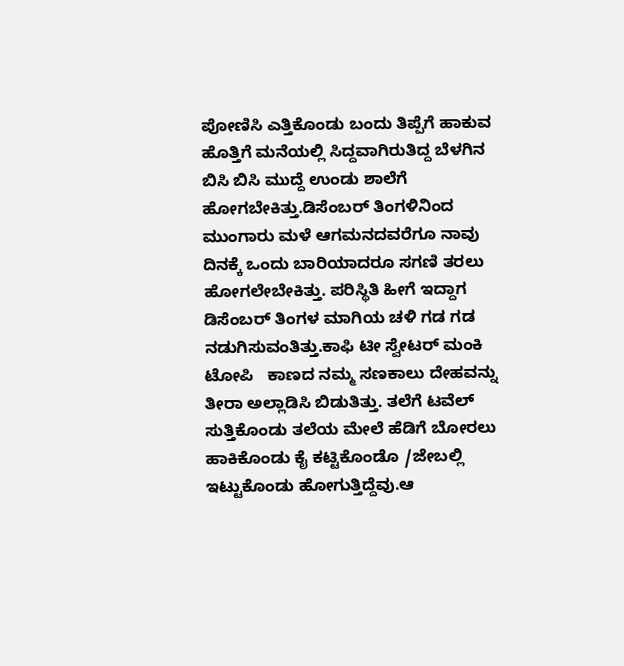ಪೋಣಿಸಿ ಎತ್ತಿಕೊಂಡು ಬಂದು ತಿಪ್ಪೆಗೆ ಹಾಕುವ ಹೊತ್ತಿಗೆ ಮನೆಯಲ್ಲಿ ಸಿದ್ದವಾಗಿರುತಿದ್ದ ಬೆಳಗಿನ ಬಿಸಿ ಬಿಸಿ ಮುದ್ದೆ ಉಂಡು ಶಾಲೆಗೆ ಹೋಗಬೇಕಿತ್ತು.ಡಿಸೆಂಬರ್ ತಿಂಗಳಿನಿಂದ ಮುಂಗಾರು ಮಳೆ ಆಗಮನದವರೆಗೂ ನಾವು ದಿನಕ್ಕೆ ಒಂದು ಬಾರಿಯಾದರೂ ಸಗಣಿ ತರಲು ಹೋಗಲೇಬೇಕಿತ್ತು. ಪರಿಸ್ಥಿತಿ ಹೀಗೆ ಇದ್ದಾಗ ಡಿಸೆಂಬರ್ ತಿಂಗಳ ಮಾಗಿಯ ಚಳಿ ಗಡ ಗಡ ನಡುಗಿಸುವಂತಿತ್ತು.ಕಾಫಿ ಟೀ ಸ್ವೇಟರ್ ಮಂಕಿ ಟೋಪಿ   ಕಾಣದ ನಮ್ಮ ಸಣಕಾಲು ದೇಹವನ್ನು ತೀರಾ ಅಲ್ಲಾಡಿಸಿ ಬಿಡುತಿತ್ತು. ತಲೆಗೆ ಟವೆಲ್ ಸುತ್ತಿಕೊಂಡು ತಲೆಯ ಮೇಲೆ ಹೆಡಿಗೆ ಬೋರಲು ಹಾಕಿಕೊಂಡು ಕೈ ಕಟ್ಟಿಕೊಂಡೊ /ಜೇಬಲ್ಲಿ ಇಟ್ಟುಕೊಂಡು ಹೋಗುತ್ತಿದ್ದೆವು.ಆ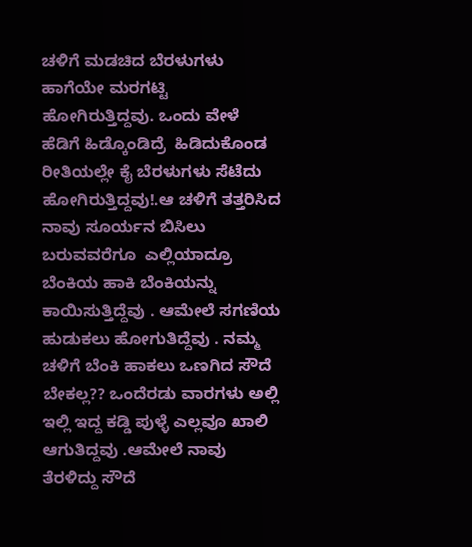ಚಳಿಗೆ ಮಡಚಿದ ಬೆರಳುಗಳು ಹಾಗೆಯೇ ಮರಗಟ್ಟಿ ಹೋಗಿರುತ್ತಿದ್ದವು. ಒಂದು ವೇಳೆ ಹೆಡಿಗೆ ಹಿಡ್ಕೊಂಡಿದ್ರೆ  ಹಿಡಿದುಕೊಂಡ ರೀತಿಯಲ್ಲೇ ಕೈ ಬೆರಳುಗಳು ಸೆಟೆದು ಹೋಗಿರುತ್ತಿದ್ದವು!.ಆ ಚಳಿಗೆ ತತ್ತರಿಸಿದ ನಾವು ಸೂರ್ಯನ ಬಿಸಿಲು ಬರುವವರೆಗೂ  ಎಲ್ಲಿಯಾದ್ರೂ ಬೆಂಕಿಯ ಹಾಕಿ ಬೆಂಕಿಯನ್ನು ಕಾಯಿಸುತ್ತಿದ್ದೆವು . ಆಮೇಲೆ ಸಗಣಿಯ ಹುಡುಕಲು ಹೋಗುತಿದ್ದೆವು . ನಮ್ಮ ಚಳಿಗೆ ಬೆಂಕಿ ಹಾಕಲು ಒಣಗಿದ ಸೌದೆ ಬೇಕಲ್ಲ?? ಒಂದೆರಡು ವಾರಗಳು ಅಲ್ಲಿ ಇಲ್ಲಿ ಇದ್ದ ಕಡ್ಡಿ ಪುಳ್ಳೆ ಎಲ್ಲವೂ ಖಾಲಿ ಆಗುತಿದ್ದವು .ಆಮೇಲೆ ನಾವು ತೆರಳಿದ್ದು ಸೌದೆ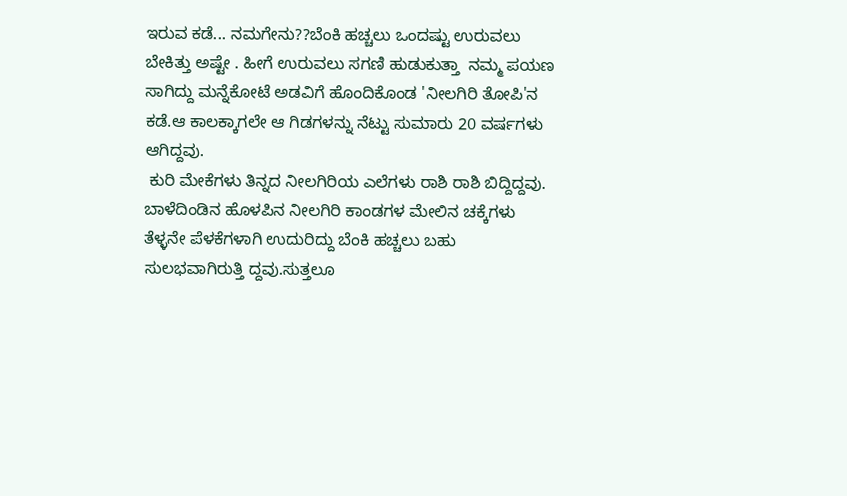ಇರುವ ಕಡೆ... ನಮಗೇನು??ಬೆಂಕಿ ಹಚ್ಚಲು ಒಂದಷ್ಟು ಉರುವಲು ಬೇಕಿತ್ತು ಅಷ್ಟೇ . ಹೀಗೆ ಉರುವಲು ಸಗಣಿ ಹುಡುಕುತ್ತಾ  ನಮ್ಮ ಪಯಣ ಸಾಗಿದ್ದು ಮನ್ನೆಕೋಟೆ ಅಡವಿಗೆ ಹೊಂದಿಕೊಂಡ 'ನೀಲಗಿರಿ ತೋಪಿ'ನ ಕಡೆ.ಆ ಕಾಲಕ್ಕಾಗಲೇ ಆ ಗಿಡಗಳನ್ನು ನೆಟ್ಟು ಸುಮಾರು 20 ವರ್ಷಗಳು ಆಗಿದ್ದವು.
 ಕುರಿ ಮೇಕೆಗಳು ತಿನ್ನದ ನೀಲಗಿರಿಯ ಎಲೆಗಳು ರಾಶಿ ರಾಶಿ ಬಿದ್ದಿದ್ದವು. ಬಾಳೆದಿಂಡಿನ ಹೊಳಪಿನ ನೀಲಗಿರಿ ಕಾಂಡಗಳ ಮೇಲಿನ ಚಕ್ಕೆಗಳು ತೆಳ್ಳನೇ ಪೆಳಕೆಗಳಾಗಿ ಉದುರಿದ್ದು ಬೆಂಕಿ ಹಚ್ಚಲು ಬಹು ಸುಲಭವಾಗಿರುತ್ತಿ ದ್ದವು.ಸುತ್ತಲೂ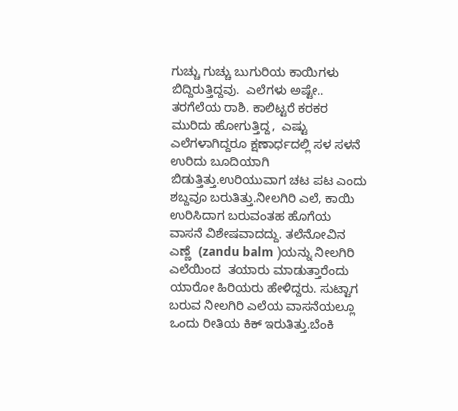ಗುಚ್ಚು ಗುಚ್ಚು ಬುಗುರಿಯ ಕಾಯಿಗಳು ಬಿದ್ದಿರುತ್ತಿದ್ದವು.  ಎಲೆಗಳು ಅಷ್ಟೇ.. ತರಗೆಲೆಯ ರಾಶಿ. ಕಾಲಿಟ್ಟರೆ ಕರಕರ ಮುರಿದು ಹೋಗುತ್ತಿದ್ದ,  ಎಷ್ಟು ಎಲೆಗಳಾಗಿದ್ದರೂ ಕ್ಷಣಾರ್ಧದಲ್ಲಿ ಸಳ ಸಳನೆ ಉರಿದು ಬೂದಿಯಾಗಿ ಬಿಡುತ್ತಿತ್ತು.ಉರಿಯುವಾಗ ಚಟ ಪಟ ಎಂದು ಶಬ್ದವೂ ಬರುತಿತ್ತು.ನೀಲಗಿರಿ ಎಲೆ, ಕಾಯಿ ಉರಿಸಿದಾಗ ಬರುವಂತಹ ಹೊಗೆಯ ವಾಸನೆ ವಿಶೇಷವಾದದ್ದು. ತಲೆನೋವಿನ ಎಣ್ಣೆ  (zandu balm )ಯನ್ನು ನೀಲಗಿರಿ ಎಲೆಯಿಂದ  ತಯಾರು ಮಾಡುತ್ತಾರೆಂದು ಯಾರೋ ಹಿರಿಯರು ಹೇಳಿದ್ದರು. ಸುಟ್ಟಾಗ ಬರುವ ನೀಲಗಿರಿ ಎಲೆಯ ವಾಸನೆಯಲ್ಲೂ ಒಂದು ರೀತಿಯ ಕಿಕ್ ಇರುತಿತ್ತು.ಬೆಂಕಿ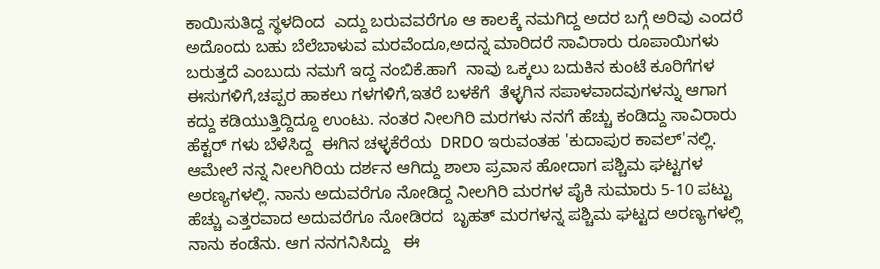ಕಾಯಿಸುತಿದ್ದ ಸ್ಥಳದಿಂದ  ಎದ್ದು ಬರುವವರೆಗೂ ಆ ಕಾಲಕ್ಕೆ ನಮಗಿದ್ದ ಅದರ ಬಗ್ಗೆ ಅರಿವು ಎಂದರೆ ಅದೊಂದು ಬಹು ಬೆಲೆಬಾಳುವ ಮರವೆಂದೂ,ಅದನ್ನ ಮಾರಿದರೆ ಸಾವಿರಾರು ರೂಪಾಯಿಗಳು ಬರುತ್ತದೆ ಎಂಬುದು ನಮಗೆ ಇದ್ದ ನಂಬಿಕೆ.ಹಾಗೆ  ನಾವು ಒಕ್ಕಲು ಬದುಕಿನ ಕುಂಟೆ ಕೂರಿಗೆಗಳ ಈಸುಗಳಿಗೆ,ಚಪ್ಪರ ಹಾಕಲು ಗಳಗಳಿಗೆ,ಇತರೆ ಬಳಕೆಗೆ  ತೆಳ್ಳಗಿನ ಸಪಾಳವಾದವುಗಳನ್ನು ಆಗಾಗ ಕದ್ದು ಕಡಿಯುತ್ತಿದ್ದಿದ್ದೂ ಉಂಟು. ನಂತರ ನೀಲಗಿರಿ ಮರಗಳು ನನಗೆ ಹೆಚ್ಚು ಕಂಡಿದ್ದು ಸಾವಿರಾರು ಹೆಕ್ಟರ್ ಗಳು ಬೆಳೆಸಿದ್ದ  ಈಗಿನ ಚಳ್ಳಕೆರೆಯ  DRDO ಇರುವಂತಹ 'ಕುದಾಪುರ ಕಾವಲ್'ನಲ್ಲಿ. ಆಮೇಲೆ ನನ್ನ ನೀಲಗಿರಿಯ ದರ್ಶನ ಆಗಿದ್ದು ಶಾಲಾ ಪ್ರವಾಸ ಹೋದಾಗ ಪಶ್ಚಿಮ ಘಟ್ಟಗಳ ಅರಣ್ಯಗಳಲ್ಲಿ. ನಾನು ಅದುವರೆಗೂ ನೋಡಿದ್ದ ನೀಲಗಿರಿ ಮರಗಳ ಪೈಕಿ ಸುಮಾರು 5-10 ಪಟ್ಟು ಹೆಚ್ಚು ಎತ್ತರವಾದ ಅದುವರೆಗೂ ನೋಡಿರದ  ಬೃಹತ್ ಮರಗಳನ್ನ ಪಶ್ಚಿಮ ಘಟ್ಟದ ಅರಣ್ಯಗಳಲ್ಲಿ ನಾನು ಕಂಡೆನು. ಆಗ ನನಗನಿಸಿದ್ದು   ಈ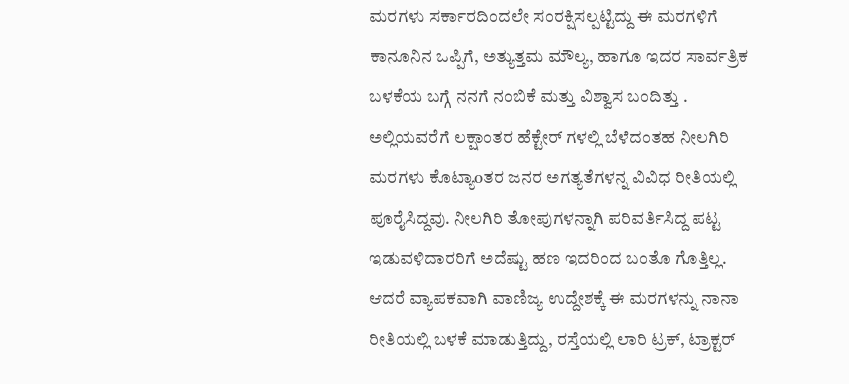ಮರಗಳು ಸರ್ಕಾರದಿಂದಲೇ ಸಂರಕ್ಷಿಸಲ್ಪಟ್ಟಿದ್ದು ಈ ಮರಗಳಿಗೆ ಕಾನೂನಿನ ಒಪ್ಪಿಗೆ, ಅತ್ಯುತ್ತಮ ಮೌಲ್ಯ, ಹಾಗೂ ಇದರ ಸಾರ್ವತ್ರಿಕ ಬಳಕೆಯ ಬಗ್ಗೆ ನನಗೆ ನಂಬಿಕೆ ಮತ್ತು ವಿಶ್ವಾಸ ಬಂದಿತ್ತು . ಅಲ್ಲಿಯವರೆಗೆ ಲಕ್ಷಾಂತರ ಹೆಕ್ಟೇರ್ ಗಳಲ್ಲಿ ಬೆಳೆದಂತಹ ನೀಲಗಿರಿ ಮರಗಳು ಕೊಟ್ಯಾoತರ ಜನರ ಅಗತ್ಯತೆಗಳನ್ನ ವಿವಿಧ ರೀತಿಯಲ್ಲಿ ಪೂರೈಸಿದ್ದವು. ನೀಲಗಿರಿ ತೋಪುಗಳನ್ನಾಗಿ ಪರಿವರ್ತಿಸಿದ್ದ ಪಟ್ಟ ಇಡುವಳಿದಾರರಿಗೆ ಅದೆಷ್ಟು ಹಣ ಇದರಿಂದ ಬಂತೊ ಗೊತ್ತಿಲ್ಲ. ಆದರೆ ವ್ಯಾಪಕವಾಗಿ ವಾಣಿಜ್ಯ ಉದ್ದೇಶಕ್ಕೆ ಈ ಮರಗಳನ್ನು ನಾನಾ ರೀತಿಯಲ್ಲಿ ಬಳಕೆ ಮಾಡುತ್ತಿದ್ದು, ರಸ್ತೆಯಲ್ಲಿ ಲಾರಿ ಟ್ರಕ್, ಟ್ರಾಕ್ಟರ್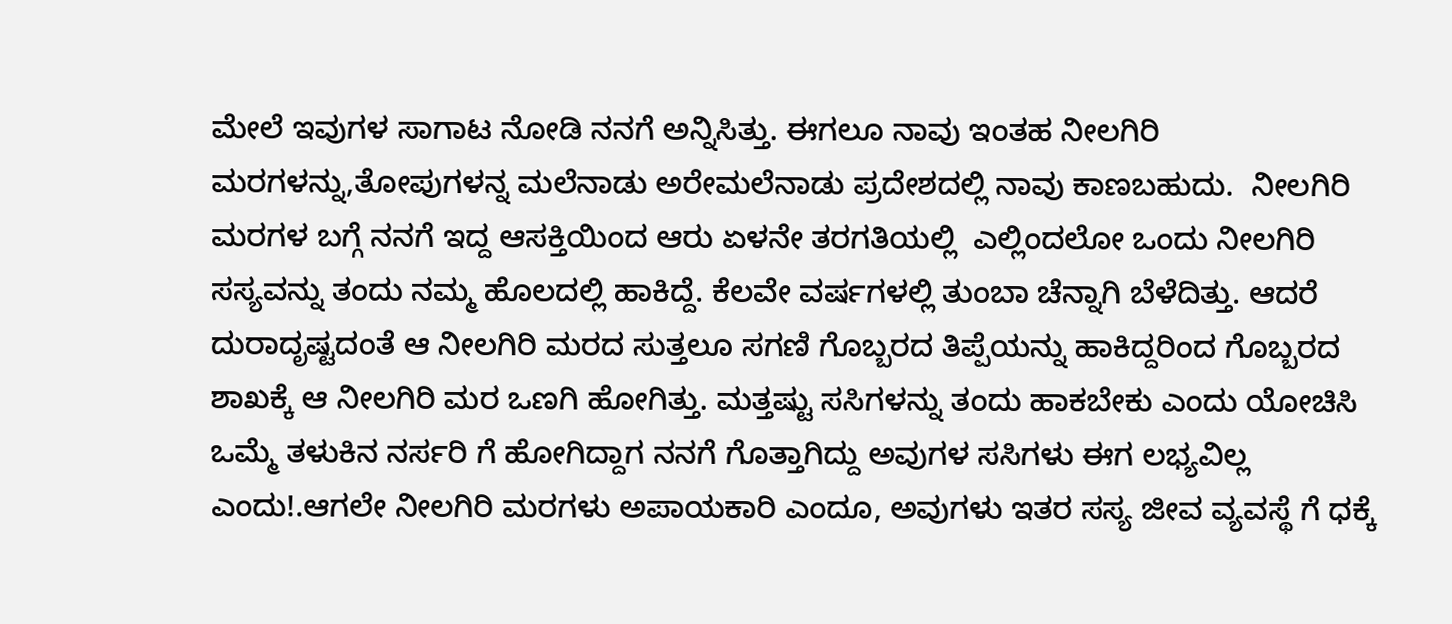ಮೇಲೆ ಇವುಗಳ ಸಾಗಾಟ ನೋಡಿ ನನಗೆ ಅನ್ನಿಸಿತ್ತು. ಈಗಲೂ ನಾವು ಇಂತಹ ನೀಲಗಿರಿ ಮರಗಳನ್ನು,ತೋಪುಗಳನ್ನ ಮಲೆನಾಡು ಅರೇಮಲೆನಾಡು ಪ್ರದೇಶದಲ್ಲಿ ನಾವು ಕಾಣಬಹುದು.  ನೀಲಗಿರಿ ಮರಗಳ ಬಗ್ಗೆ ನನಗೆ ಇದ್ದ ಆಸಕ್ತಿಯಿಂದ ಆರು ಏಳನೇ ತರಗತಿಯಲ್ಲಿ  ಎಲ್ಲಿಂದಲೋ ಒಂದು ನೀಲಗಿರಿ ಸಸ್ಯವನ್ನು ತಂದು ನಮ್ಮ ಹೊಲದಲ್ಲಿ ಹಾಕಿದ್ದೆ. ಕೆಲವೇ ವರ್ಷಗಳಲ್ಲಿ ತುಂಬಾ ಚೆನ್ನಾಗಿ ಬೆಳೆದಿತ್ತು. ಆದರೆ ದುರಾದೃಷ್ಟದಂತೆ ಆ ನೀಲಗಿರಿ ಮರದ ಸುತ್ತಲೂ ಸಗಣಿ ಗೊಬ್ಬರದ ತಿಪ್ಪೆಯನ್ನು ಹಾಕಿದ್ದರಿಂದ ಗೊಬ್ಬರದ ಶಾಖಕ್ಕೆ ಆ ನೀಲಗಿರಿ ಮರ ಒಣಗಿ ಹೋಗಿತ್ತು. ಮತ್ತಷ್ಟು ಸಸಿಗಳನ್ನು ತಂದು ಹಾಕಬೇಕು ಎಂದು ಯೋಚಿಸಿ ಒಮ್ಮೆ ತಳುಕಿನ ನರ್ಸರಿ ಗೆ ಹೋಗಿದ್ದಾಗ ನನಗೆ ಗೊತ್ತಾಗಿದ್ದು ಅವುಗಳ ಸಸಿಗಳು ಈಗ ಲಭ್ಯವಿಲ್ಲ ಎಂದು!.ಆಗಲೇ ನೀಲಗಿರಿ ಮರಗಳು ಅಪಾಯಕಾರಿ ಎಂದೂ, ಅವುಗಳು ಇತರ ಸಸ್ಯ ಜೀವ ವ್ಯವಸ್ಥೆ ಗೆ ಧಕ್ಕೆ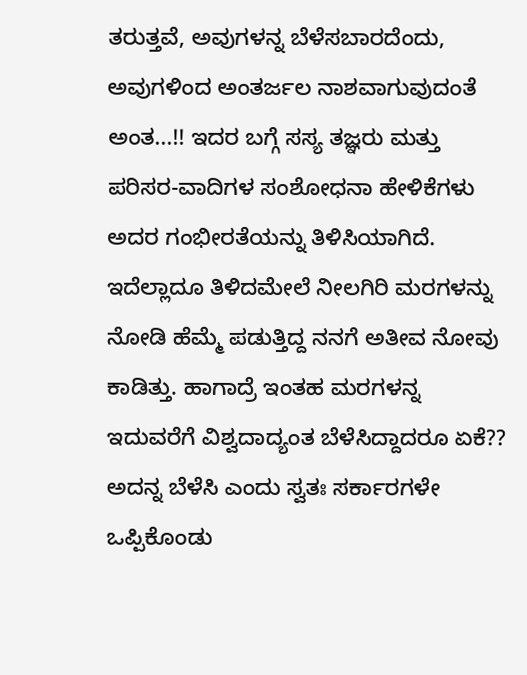ತರುತ್ತವೆ, ಅವುಗಳನ್ನ ಬೆಳೆಸಬಾರದೆಂದು, ಅವುಗಳಿಂದ ಅಂತರ್ಜಲ ನಾಶವಾಗುವುದಂತೆ ಅಂತ...!! ಇದರ ಬಗ್ಗೆ ಸಸ್ಯ ತಜ್ಞರು ಮತ್ತು ಪರಿಸರ-ವಾದಿಗಳ ಸಂಶೋಧನಾ ಹೇಳಿಕೆಗಳು ಅದರ ಗಂಭೀರತೆಯನ್ನು ತಿಳಿಸಿಯಾಗಿದೆ. ಇದೆಲ್ಲಾದೂ ತಿಳಿದಮೇಲೆ ನೀಲಗಿರಿ ಮರಗಳನ್ನು ನೋಡಿ ಹೆಮ್ಮೆ ಪಡುತ್ತಿದ್ದ ನನಗೆ ಅತೀವ ನೋವು ಕಾಡಿತ್ತು. ಹಾಗಾದ್ರೆ ಇಂತಹ ಮರಗಳನ್ನ ಇದುವರೆಗೆ ವಿಶ್ವದಾದ್ಯಂತ ಬೆಳೆಸಿದ್ದಾದರೂ ಏಕೆ?? ಅದನ್ನ ಬೆಳೆಸಿ ಎಂದು ಸ್ವತಃ ಸರ್ಕಾರಗಳೇ ಒಪ್ಪಿಕೊಂಡು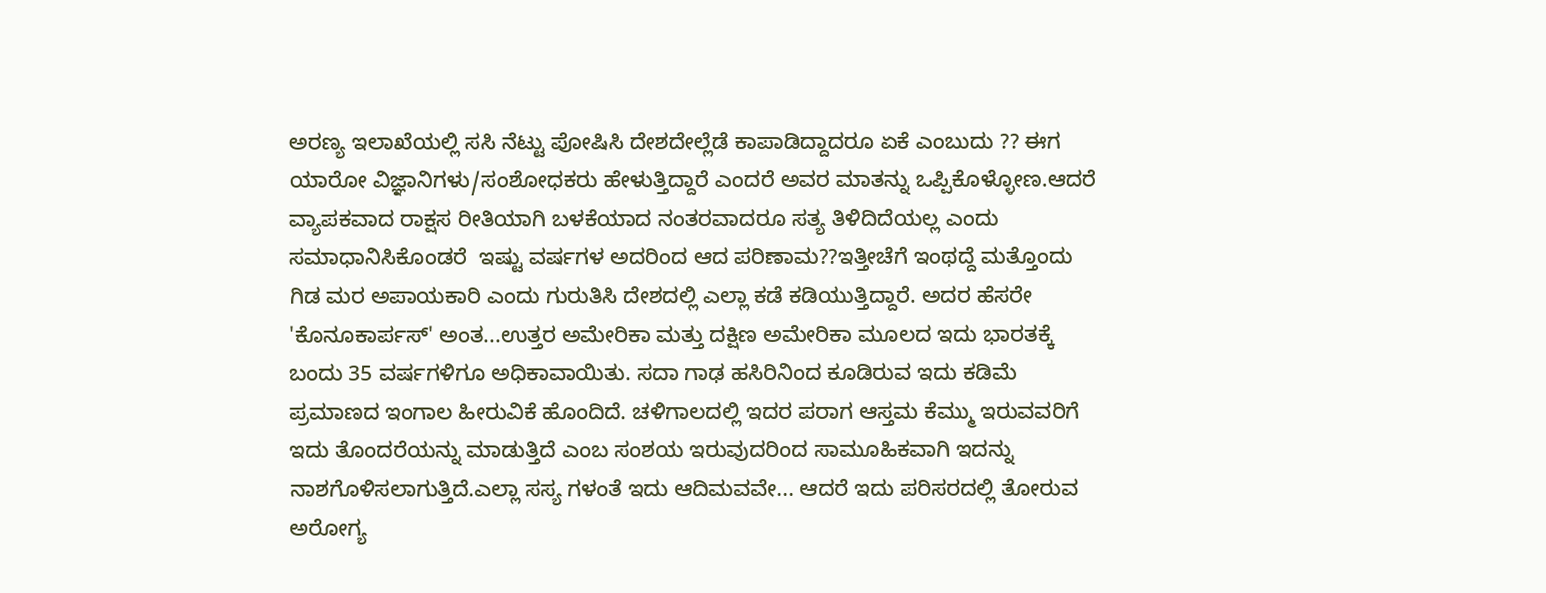ಅರಣ್ಯ ಇಲಾಖೆಯಲ್ಲಿ ಸಸಿ ನೆಟ್ಟು ಪೋಷಿಸಿ ದೇಶದೇಲ್ಲೆಡೆ ಕಾಪಾಡಿದ್ದಾದರೂ ಏಕೆ ಎಂಬುದು ?? ಈಗ ಯಾರೋ ವಿಜ್ಞಾನಿಗಳು/ಸಂಶೋಧಕರು ಹೇಳುತ್ತಿದ್ದಾರೆ ಎಂದರೆ ಅವರ ಮಾತನ್ನು ಒಪ್ಪಿಕೊಳ್ಳೋಣ.ಆದರೆ ವ್ಯಾಪಕವಾದ ರಾಕ್ಷಸ ರೀತಿಯಾಗಿ ಬಳಕೆಯಾದ ನಂತರವಾದರೂ ಸತ್ಯ ತಿಳಿದಿದೆಯಲ್ಲ ಎಂದು ಸಮಾಧಾನಿಸಿಕೊಂಡರೆ  ಇಷ್ಟು ವರ್ಷಗಳ ಅದರಿಂದ ಆದ ಪರಿಣಾಮ??ಇತ್ತೀಚೆಗೆ ಇಂಥದ್ದೆ ಮತ್ತೊಂದು  ಗಿಡ ಮರ ಅಪಾಯಕಾರಿ ಎಂದು ಗುರುತಿಸಿ ದೇಶದಲ್ಲಿ ಎಲ್ಲಾ ಕಡೆ ಕಡಿಯುತ್ತಿದ್ದಾರೆ. ಅದರ ಹೆಸರೇ 'ಕೊನೂಕಾರ್ಪಸ್' ಅಂತ...ಉತ್ತರ ಅಮೇರಿಕಾ ಮತ್ತು ದಕ್ಷಿಣ ಅಮೇರಿಕಾ ಮೂಲದ ಇದು ಭಾರತಕ್ಕೆ ಬಂದು 35 ವರ್ಷಗಳಿಗೂ ಅಧಿಕಾವಾಯಿತು. ಸದಾ ಗಾಢ ಹಸಿರಿನಿಂದ ಕೂಡಿರುವ ಇದು ಕಡಿಮೆ ಪ್ರಮಾಣದ ಇಂಗಾಲ ಹೀರುವಿಕೆ ಹೊಂದಿದೆ. ಚಳಿಗಾಲದಲ್ಲಿ ಇದರ ಪರಾಗ ಆಸ್ತಮ ಕೆಮ್ಮು ಇರುವವರಿಗೆ ಇದು ತೊಂದರೆಯನ್ನು ಮಾಡುತ್ತಿದೆ ಎಂಬ ಸಂಶಯ ಇರುವುದರಿಂದ ಸಾಮೂಹಿಕವಾಗಿ ಇದನ್ನು ನಾಶಗೊಳಿಸಲಾಗುತ್ತಿದೆ.ಎಲ್ಲಾ ಸಸ್ಯ ಗಳಂತೆ ಇದು ಆದಿಮವವೇ... ಆದರೆ ಇದು ಪರಿಸರದಲ್ಲಿ ತೋರುವ ಅರೋಗ್ಯ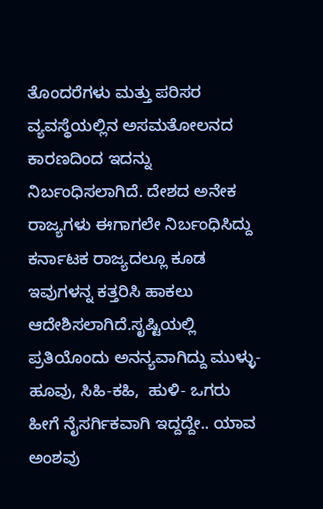ತೊಂದರೆಗಳು ಮತ್ತು ಪರಿಸರ ವ್ಯವಸ್ಥೆಯಲ್ಲಿನ ಅಸಮತೋಲನದ ಕಾರಣದಿಂದ ಇದನ್ನು ನಿರ್ಬಂಧಿಸಲಾಗಿದೆ. ದೇಶದ ಅನೇಕ ರಾಜ್ಯಗಳು ಈಗಾಗಲೇ ನಿರ್ಬಂಧಿಸಿದ್ದು ಕರ್ನಾಟಕ ರಾಜ್ಯದಲ್ಲೂ ಕೂಡ ಇವುಗಳನ್ನ ಕತ್ತರಿಸಿ ಹಾಕಲು ಆದೇಶಿಸಲಾಗಿದೆ.ಸೃಷ್ಟಿಯಲ್ಲಿ  ಪ್ರತಿಯೊಂದು ಅನನ್ಯವಾಗಿದ್ದು ಮುಳ್ಳು-ಹೂವು, ಸಿಹಿ-ಕಹಿ,  ಹುಳಿ- ಒಗರು ಹೀಗೆ ನೈಸರ್ಗಿಕವಾಗಿ ಇದ್ದದ್ದೇ.. ಯಾವ ಅಂಶವು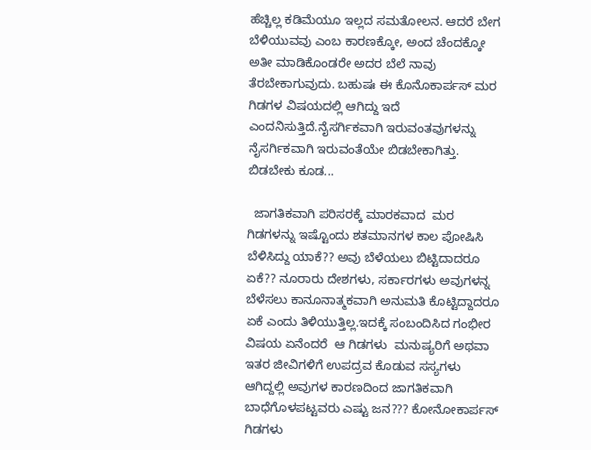ಹೆಚ್ಚಿಲ್ಲ ಕಡಿಮೆಯೂ ಇಲ್ಲದ ಸಮತೋಲನ. ಆದರೆ ಬೇಗ ಬೆಳಿಯುವವು ಎಂಬ ಕಾರಣಕ್ಕೋ, ಅಂದ ಚೆಂದಕ್ಕೋ ಅತೀ ಮಾಡಿಕೊಂಡರೇ ಅದರ ಬೆಲೆ ನಾವು ತೆರಬೇಕಾಗುವುದು. ಬಹುಷಃ ಈ ಕೊನೊಕಾರ್ಪಸ್ ಮರ ಗಿಡಗಳ ವಿಷಯದಲ್ಲಿ ಆಗಿದ್ದು ಇದೆ ಎಂದನಿಸುತ್ತಿದೆ.ನೈಸರ್ಗಿಕವಾಗಿ ಇರುವಂತವುಗಳನ್ನು ನೈಸರ್ಗಿಕವಾಗಿ ಇರುವಂತೆಯೇ ಬಿಡಬೇಕಾಗಿತ್ತು. ಬಿಡಬೇಕು ಕೂಡ...

  ಜಾಗತಿಕವಾಗಿ ಪರಿಸರಕ್ಕೆ ಮಾರಕವಾದ  ಮರ ಗಿಡಗಳನ್ನು ಇಷ್ಟೊಂದು ಶತಮಾನಗಳ ಕಾಲ ಪೋಷಿಸಿ ಬೆಳಿಸಿದ್ದು ಯಾಕೆ?? ಅವು ಬೆಳೆಯಲು ಬಿಟ್ಟಿದಾದರೂ ಏಕೆ?? ನೂರಾರು ದೇಶಗಳು, ಸರ್ಕಾರಗಳು ಅವುಗಳನ್ನ ಬೆಳೆಸಲು ಕಾನೂನಾತ್ಮಕವಾಗಿ ಅನುಮತಿ ಕೊಟ್ಟಿದ್ದಾದರೂ ಏಕೆ ಎಂದು ತಿಳಿಯುತ್ತಿಲ್ಲ.ಇದಕ್ಕೆ ಸಂಬಂದಿಸಿದ ಗಂಭೀರ ವಿಷಯ ಏನೆಂದರೆ  ಆ ಗಿಡಗಳು  ಮನುಷ್ಯರಿಗೆ ಅಥವಾ ಇತರ ಜೀವಿಗಳಿಗೆ ಉಪದ್ರವ ಕೊಡುವ ಸಸ್ಯಗಳು ಆಗಿದ್ದಲ್ಲಿ ಅವುಗಳ ಕಾರಣದಿಂದ ಜಾಗತಿಕವಾಗಿ ಬಾಧೆಗೊಳಪಟ್ಟವರು ಎಷ್ಟು ಜನ??? ಕೋನೋಕಾರ್ಪಸ್ ಗಿಡಗಳು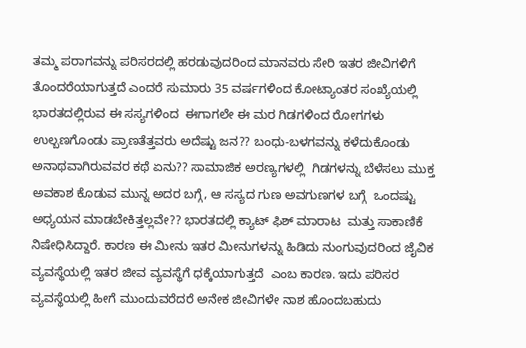ತಮ್ಮ ಪರಾಗವನ್ನು ಪರಿಸರದಲ್ಲಿ ಹರಡುವುದರಿಂದ ಮಾನವರು ಸೇರಿ ಇತರ ಜೀವಿಗಳಿಗೆ ತೊಂದರೆಯಾಗುತ್ತದೆ ಎಂದರೆ ಸುಮಾರು 35 ವರ್ಷಗಳಿಂದ ಕೋಟ್ಯಾಂತರ ಸಂಖ್ಯೆಯಲ್ಲಿ ಭಾರತದಲ್ಲಿರುವ ಈ ಸಸ್ಯಗಳಿಂದ  ಈಗಾಗಲೇ ಈ ಮರ ಗಿಡಗಳಿಂದ ರೋಗಗಳು ಉಲ್ಬಣಗೊಂಡು ಪ್ರಾಣತೆತ್ತವರು ಅದೆಷ್ಟು ಜನ?? ಬಂಧು-ಬಳಗವನ್ನು ಕಳೆದುಕೊಂಡು ಅನಾಥವಾಗಿರುವವರ ಕಥೆ ಏನು?? ಸಾಮಾಜಿಕ ಅರಣ್ಯಗಳಲ್ಲಿ  ಗಿಡಗಳನ್ನು ಬೆಳೆಸಲು ಮುಕ್ತ ಅವಕಾಶ ಕೊಡುವ ಮುನ್ನ ಅದರ ಬಗ್ಗೆ, ಆ ಸಸ್ಯದ ಗುಣ ಅವಗುಣಗಳ ಬಗ್ಗೆ  ಒಂದಷ್ಟು ಅಧ್ಯಯನ ಮಾಡಬೇಕಿತ್ತಲ್ಲವೇ?? ಭಾರತದಲ್ಲಿ ಕ್ಯಾಟ್ ಫಿಶ್ ಮಾರಾಟ  ಮತ್ತು ಸಾಕಾಣಿಕೆ ನಿಷೇಧಿಸಿದ್ದಾರೆ. ಕಾರಣ ಈ ಮೀನು ಇತರ ಮೀನುಗಳನ್ನು ಹಿಡಿದು ನುಂಗುವುದರಿಂದ ಜೈವಿಕ ವ್ಯವಸ್ಥೆಯಲ್ಲಿ ಇತರ ಜೀವ ವ್ಯವಸ್ಥೆಗೆ ಧಕ್ಕೆಯಾಗುತ್ತದೆ  ಎಂಬ ಕಾರಣ. ಇದು ಪರಿಸರ ವ್ಯವಸ್ಥೆಯಲ್ಲಿ ಹೀಗೆ ಮುಂದುವರೆದರೆ ಅನೇಕ ಜೀವಿಗಳೇ ನಾಶ ಹೊಂದಬಹುದು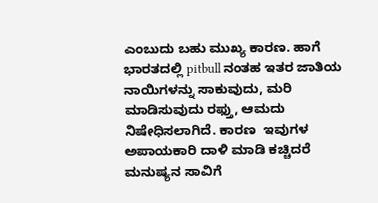ಎಂಬುದು ಬಹು ಮುಖ್ಯ ಕಾರಣ. ಹಾಗೆ ಭಾರತದಲ್ಲಿ pitbull ನಂತಹ ಇತರ ಜಾತಿಯ ನಾಯಿಗಳನ್ನು ಸಾಕುವುದು, ಮರಿ ಮಾಡಿಸುವುದು ರಫ್ತು, ಆಮದು ನಿಷೇಧಿಸಲಾಗಿದೆ. ಕಾರಣ  ಇವುಗಳ ಅಪಾಯಕಾರಿ ದಾಳಿ ಮಾಡಿ ಕಚ್ಚಿದರೆ ಮನುಷ್ಯನ ಸಾವಿಗೆ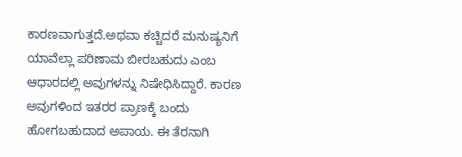ಕಾರಣವಾಗುತ್ತದೆ.ಅಥವಾ ಕಚ್ಚಿದರೆ ಮನುಷ್ಯನಿಗೆ  ಯಾವೆಲ್ಲಾ ಪರಿಣಾಮ ಬೀರಬಹುದು ಎಂಬ ಆಧಾರದಲ್ಲಿ ಅವುಗಳನ್ನು ನಿಷೇಧಿಸಿದ್ದಾರೆ. ಕಾರಣ ಅವುಗಳಿಂದ ಇತರರ ಪ್ರಾಣಕ್ಕೆ ಬಂದು ಹೋಗಬಹುದಾದ ಅಪಾಯ. ಈ ತೆರನಾಗಿ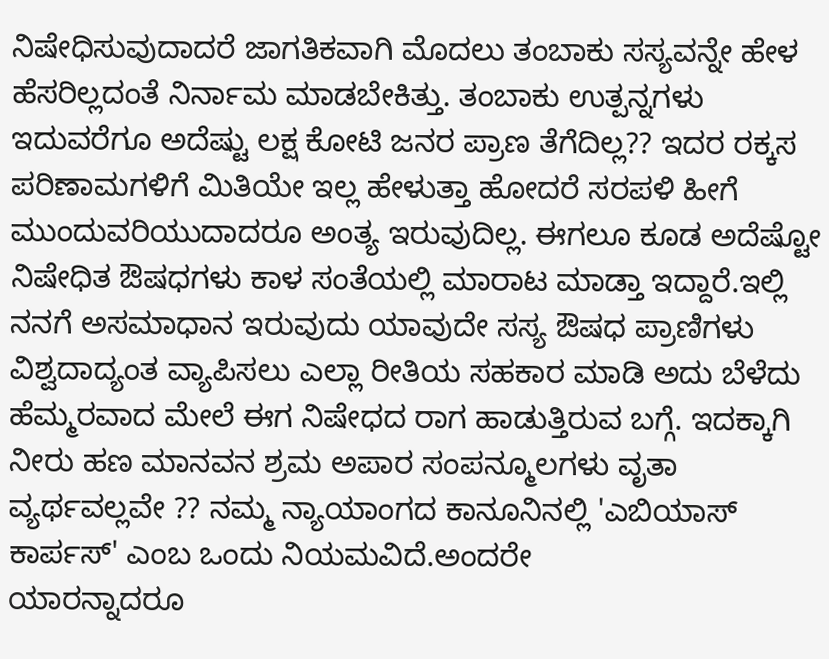ನಿಷೇಧಿಸುವುದಾದರೆ ಜಾಗತಿಕವಾಗಿ ಮೊದಲು ತಂಬಾಕು ಸಸ್ಯವನ್ನೇ ಹೇಳ ಹೆಸರಿಲ್ಲದಂತೆ ನಿರ್ನಾಮ ಮಾಡಬೇಕಿತ್ತು. ತಂಬಾಕು ಉತ್ಪನ್ನಗಳು ಇದುವರೆಗೂ ಅದೆಷ್ಟು ಲಕ್ಷ ಕೋಟಿ ಜನರ ಪ್ರಾಣ ತೆಗೆದಿಲ್ಲ?? ಇದರ ರಕ್ಕಸ ಪರಿಣಾಮಗಳಿಗೆ ಮಿತಿಯೇ ಇಲ್ಲ ಹೇಳುತ್ತಾ ಹೋದರೆ ಸರಪಳಿ ಹೀಗೆ ಮುಂದುವರಿಯುದಾದರೂ ಅಂತ್ಯ ಇರುವುದಿಲ್ಲ. ಈಗಲೂ ಕೂಡ ಅದೆಷ್ಟೋ ನಿಷೇಧಿತ ಔಷಧಗಳು ಕಾಳ ಸಂತೆಯಲ್ಲಿ ಮಾರಾಟ ಮಾಡ್ತಾ ಇದ್ದಾರೆ.ಇಲ್ಲಿ ನನಗೆ ಅಸಮಾಧಾನ ಇರುವುದು ಯಾವುದೇ ಸಸ್ಯ ಔಷಧ ಪ್ರಾಣಿಗಳು ವಿಶ್ವದಾದ್ಯಂತ ವ್ಯಾಪಿಸಲು ಎಲ್ಲಾ ರೀತಿಯ ಸಹಕಾರ ಮಾಡಿ ಅದು ಬೆಳೆದು ಹೆಮ್ಮರವಾದ ಮೇಲೆ ಈಗ ನಿಷೇಧದ ರಾಗ ಹಾಡುತ್ತಿರುವ ಬಗ್ಗೆ. ಇದಕ್ಕಾಗಿ ನೀರು ಹಣ ಮಾನವನ ಶ್ರಮ ಅಪಾರ ಸಂಪನ್ಮೂಲಗಳು ವೃತಾ ವ್ಯರ್ಥವಲ್ಲವೇ ?? ನಮ್ಮ ನ್ಯಾಯಾಂಗದ ಕಾನೂನಿನಲ್ಲಿ 'ಎಬಿಯಾಸ್ ಕಾರ್ಪಸ್' ಎಂಬ ಒಂದು ನಿಯಮವಿದೆ.ಅಂದರೇ
ಯಾರನ್ನಾದರೂ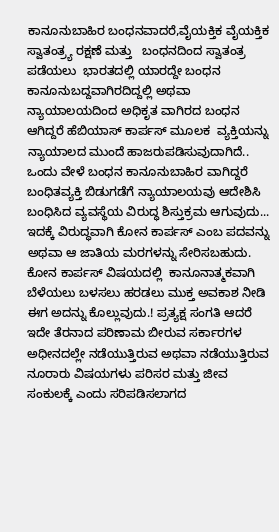ಕಾನೂನುಬಾಹಿರ ಬಂಧನವಾದರೆ,ವೈಯಕ್ತಿಕ ವೈಯಕ್ತಿಕ ಸ್ವಾತಂತ್ರ್ಯ ರಕ್ಷಣೆ ಮತ್ತು   ಬಂಧನದಿಂದ ಸ್ವಾತಂತ್ರ ಪಡೆಯಲು  ಭಾರತದಲ್ಲಿ ಯಾರದ್ದೇ ಬಂಧನ ಕಾನೂನುಬದ್ದವಾಗಿರದಿದ್ದಲ್ಲಿ ಅಥವಾ ನ್ಯಾಯಾಲಯದಿಂದ ಅಧಿಕೃತ ವಾಗಿರದ ಬಂಧನ ಆಗಿದ್ದರೆ ಹೆಬಿಯಾಸ್ ಕಾರ್ಪಸ್ ಮೂಲಕ  ವ್ಯಕ್ತಿಯನ್ನು ನ್ಯಾಯಾಲದ ಮುಂದೆ ಹಾಜರುಪಡಿಸುವುದಾಗಿದೆ.. ಒಂದು ವೇಳೆ ಬಂಧನ ಕಾನೂನುಬಾಹಿರ ವಾಗಿದ್ದರೆ ಬಂಧಿತವ್ಯಕ್ತಿ ಬಿಡುಗಡೆಗೆ ನ್ಯಾಯಾಲಯವು ಆದೇಶಿಸಿ ಬಂಧಿಸಿದ ವ್ಯವಸ್ಥೆಯ ವಿರುದ್ಧ ಶಿಸ್ತುಕ್ರಮ ಆಗುವುದು... ಇದಕ್ಕೆ ವಿರುದ್ಧವಾಗಿ ಕೋನ ಕಾರ್ಪಸ್ ಎಂಬ ಪದವನ್ನು ಅಥವಾ ಆ ಜಾತಿಯ ಮರಗಳನ್ನು ಸೇರಿಸಬಹುದು. ಕೋನ ಕಾರ್ಪಸ್ ವಿಷಯದಲ್ಲಿ  ಕಾನೂನಾತ್ಮಕವಾಗಿ ಬೆಳೆಯಲು ಬಳಸಲು ಹರಡಲು ಮುಕ್ತ ಅವಕಾಶ ನೀಡಿ ಈಗ ಅದನ್ನು ಕೊಲ್ಲುವುದು.! ಪ್ರತ್ಯಕ್ಷ ಸಂಗತಿ ಆದರೆ ಇದೇ ತೆರನಾದ ಪರಿಣಾಮ ಬೀರುವ ಸರ್ಕಾರಗಳ ಅಧೀನದಲ್ಲೇ ನಡೆಯುತ್ತಿರುವ ಅಥವಾ ನಡೆಯುತ್ತಿರುವ ನೂರಾರು ವಿಷಯಗಳು ಪರಿಸರ ಮತ್ತು ಜೀವ ಸಂಕುಲಕ್ಕೆ ಎಂದು ಸರಿಪಡಿಸಲಾಗದ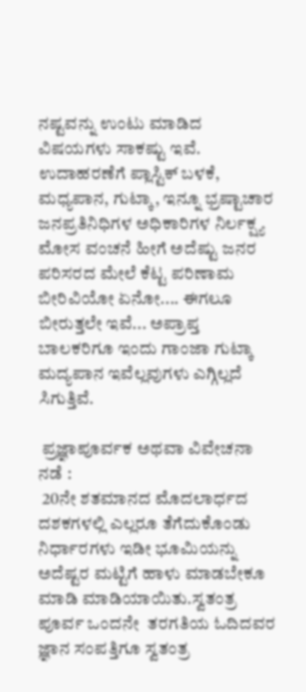ನಷ್ಟವನ್ನು ಉಂಟು ಮಾಡಿದ ವಿಷಯಗಳು ಸಾಕಷ್ಟು ಇವೆ. ಉದಾಹರಣೆಗೆ ಪ್ಲಾಸ್ಟಿಕ್ ಬಳಕೆ, ಮಧ್ಯಪಾನ, ಗುಟ್ಕಾ, ಇನ್ನೂ ಭ್ರಷ್ಟಾಚಾರ ಜನಪ್ರತಿನಿಧಿಗಳ ಅಧಿಕಾರಿಗಳ ನಿರ್ಲಕ್ಷ್ಯ ಮೋಸ ವಂಚನೆ ಹೀಗೆ ಅದೆಷ್ಟು ಜನರ ಪರಿಸರದ ಮೇಲೆ ಕೆಟ್ಟ ಪರಿಣಾಮ ಬೀರಿವಿಯೋ ಏನೋ.... ಈಗಲೂ ಬೀರುತ್ತಲೇ ಇವೆ... ಅಪ್ರಾಪ್ತ ಬಾಲಕರಿಗೂ ಇಂದು ಗಾಂಜಾ ಗುಟ್ಕಾ ಮದ್ಯಪಾನ ಇವೆಲ್ಲವುಗಳು ಎಗ್ಗಿಲ್ಲದೆ ಸಿಗುತ್ತಿವೆ.

 ಪ್ರಜ್ಞಾಪೂರ್ವಕ ಅಥವಾ ವಿವೇಚನಾ ನಡೆ :
 20ನೇ ಶತಮಾನದ ಮೊದಲಾರ್ಧದ ದಶಕಗಳಲ್ಲಿ ಎಲ್ಲರೂ ತೆಗೆದುಕೊಂಡು ನಿರ್ಧಾರಗಳು ಇಡೀ ಭೂಮಿಯನ್ನು ಅದೆಷ್ಟರ ಮಟ್ಟಿಗೆ ಹಾಳು ಮಾಡಬೇಕೂ ಮಾಡಿ ಮಾಡಿಯಾಯಿತು.ಸ್ವತಂತ್ರ ಪೂರ್ವ ಒಂದನೇ  ತರಗತಿಯ ಓದಿದವರ ಜ್ಞಾನ ಸಂಪತ್ತಿಗೂ ಸ್ವತಂತ್ರ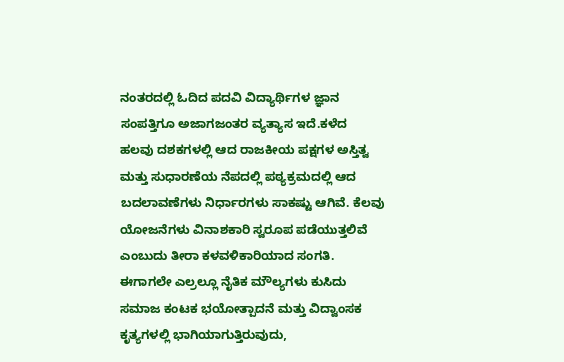ನಂತರದಲ್ಲಿ ಓದಿದ ಪದವಿ ವಿದ್ಯಾರ್ಥಿಗಳ ಜ್ಞಾನ ಸಂಪತ್ತಿಗೂ ಅಜಾಗಜಂತರ ವ್ಯತ್ಯಾಸ ಇದೆ.ಕಳೆದ   ಹಲವು ದಶಕಗಳಲ್ಲಿ ಆದ ರಾಜಕೀಯ ಪಕ್ಷಗಳ ಅಸ್ತಿತ್ವ ಮತ್ತು ಸುಧಾರಣೆಯ ನೆಪದಲ್ಲಿ ಪಠ್ಯಕ್ರಮದಲ್ಲಿ ಆದ ಬದಲಾವಣೆಗಳು ನಿರ್ಧಾರಗಳು ಸಾಕಷ್ಟು ಆಗಿವೆ. ಕೆಲವು ಯೋಜನೆಗಳು ವಿನಾಶಕಾರಿ ಸ್ವರೂಪ ಪಡೆಯುತ್ತಲಿವೆ ಎಂಬುದು ತೀರಾ ಕಳವಳಿಕಾರಿಯಾದ ಸಂಗತಿ.
ಈಗಾಗಲೇ ಎಲ್ರಲ್ಲೂ ನೈತಿಕ ಮೌಲ್ಯಗಳು ಕುಸಿದು ಸಮಾಜ ಕಂಟಕ ಭಯೋತ್ಪಾದನೆ ಮತ್ತು ವಿದ್ವಾಂಸಕ ಕೃತ್ಯಗಳಲ್ಲಿ ಭಾಗಿಯಾಗುತ್ತಿರುವುದು,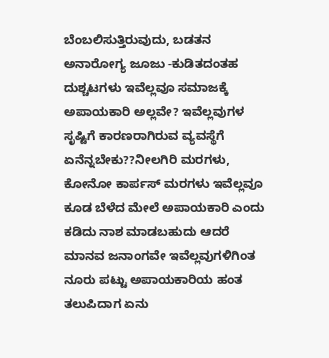ಬೆಂಬಲಿಸುತ್ತಿರುವುದು, ಬಡತನ ಅನಾರೋಗ್ಯ ಜೂಜು -ಕುಡಿತದಂತಹ  ದುಶ್ಚಟಗಳು ಇವೆಲ್ಲವೂ ಸಮಾಜಕ್ಕೆ ಅಪಾಯಕಾರಿ ಅಲ್ಲವೇ? ಇವೆಲ್ಲವುಗಳ ಸೃಷ್ಟಿಗೆ ಕಾರಣರಾಗಿರುವ ವ್ಯವಸ್ಥೆಗೆ ಏನೆನ್ನಬೇಕು??ನೀಲಗಿರಿ ಮರಗಳು, ಕೋನೋ ಕಾರ್ಪಸ್ ಮರಗಳು ಇವೆಲ್ಲವೂ ಕೂಡ ಬೆಳೆದ ಮೇಲೆ ಅಪಾಯಕಾರಿ ಎಂದು ಕಡಿದು ನಾಶ ಮಾಡಬಹುದು ಆದರೆ ಮಾನವ ಜನಾಂಗವೇ ಇವೆಲ್ಲವುಗಳಿಗಿಂತ ನೂರು ಪಟ್ಟು ಅಪಾಯಕಾರಿಯ ಹಂತ ತಲುಪಿದಾಗ ಏನು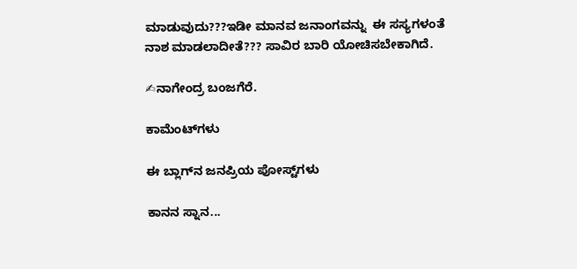ಮಾಡುವುದು???ಇಡೀ ಮಾನವ ಜನಾಂಗವನ್ನು  ಈ ಸಸ್ಯಗಳಂತೆ  ನಾಶ ಮಾಡಲಾದೀತೆ??? ಸಾವಿರ ಬಾರಿ ಯೋಚಿಸಬೇಕಾಗಿದೆ.

✍ನಾಗೇಂದ್ರ ಬಂಜಗೆರೆ.

ಕಾಮೆಂಟ್‌ಗಳು

ಈ ಬ್ಲಾಗ್‌ನ ಜನಪ್ರಿಯ ಪೋಸ್ಟ್‌ಗಳು

ಕಾನನ ಸ್ನಾನ...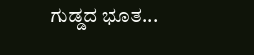ಗುಡ್ಡದ ಭೂತ...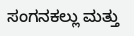ಸಂಗನಕಲ್ಲು ಮತ್ತು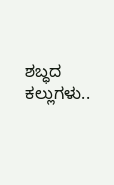ಶಬ್ಧದ ಕಲ್ಲುಗಳು..